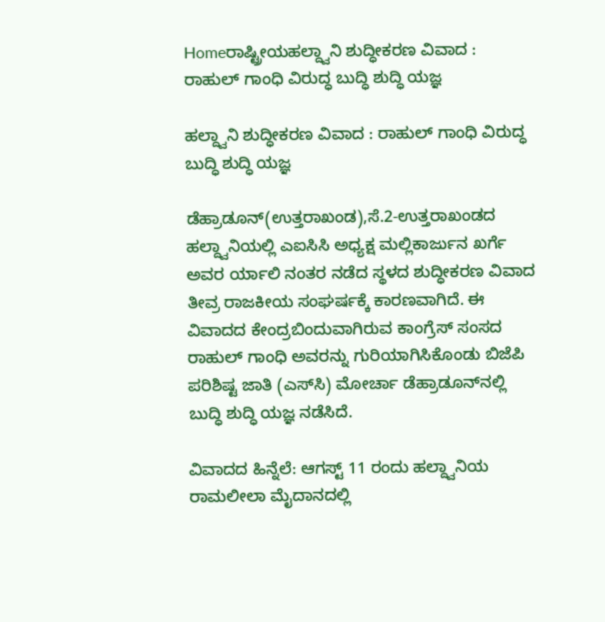Homeರಾಷ್ಟ್ರೀಯಹಲ್ದ್ವಾನಿ ಶುದ್ಧೀಕರಣ ವಿವಾದ : ರಾಹುಲ್‌ ಗಾಂಧಿ ವಿರುದ್ಧ ಬುದ್ಧಿ ಶುದ್ಧಿ ಯಜ್ಞ

ಹಲ್ದ್ವಾನಿ ಶುದ್ಧೀಕರಣ ವಿವಾದ : ರಾಹುಲ್‌ ಗಾಂಧಿ ವಿರುದ್ಧ ಬುದ್ಧಿ ಶುದ್ಧಿ ಯಜ್ಞ

ಡೆಹ್ರಾಡೂನ್‌(ಉತ್ತರಾಖಂಡ),ಸೆ.2-ಉತ್ತರಾಖಂಡದ ಹಲ್ದ್ವಾನಿಯಲ್ಲಿ ಎಐಸಿಸಿ ಅಧ್ಯಕ್ಷ ಮಲ್ಲಿಕಾರ್ಜುನ ಖರ್ಗೆ ಅವರ ರ್ಯಾಲಿ ನಂತರ ನಡೆದ ಸ್ಥಳದ ಶುದ್ಧೀಕರಣ ವಿವಾದ ತೀವ್ರ ರಾಜಕೀಯ ಸಂಘರ್ಷಕ್ಕೆ ಕಾರಣವಾಗಿದೆ. ಈ ವಿವಾದದ ಕೇಂದ್ರಬಿಂದುವಾಗಿರುವ ಕಾಂಗ್ರೆಸ್‌‍ ಸಂಸದ ರಾಹುಲ್‌ ಗಾಂಧಿ ಅವರನ್ನು ಗುರಿಯಾಗಿಸಿಕೊಂಡು ಬಿಜೆಪಿ ಪರಿಶಿಷ್ಟ ಜಾತಿ (ಎಸ್‌‍ಸಿ) ಮೋರ್ಚಾ ಡೆಹ್ರಾಡೂನ್‌ನಲ್ಲಿ ಬುದ್ಧಿ ಶುದ್ಧಿ ಯಜ್ಞ ನಡೆಸಿದೆ.

ವಿವಾದದ ಹಿನ್ನೆಲೆ: ಆಗಸ್ಟ್‌ 11 ರಂದು ಹಲ್ದ್ವಾನಿಯ ರಾಮಲೀಲಾ ಮೈದಾನದಲ್ಲಿ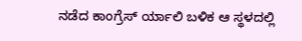ನಡೆದ ಕಾಂಗ್ರೆಸ್‌‍ ರ್ಯಾಲಿ ಬಳಿಕ ಆ ಸ್ಥಳದಲ್ಲಿ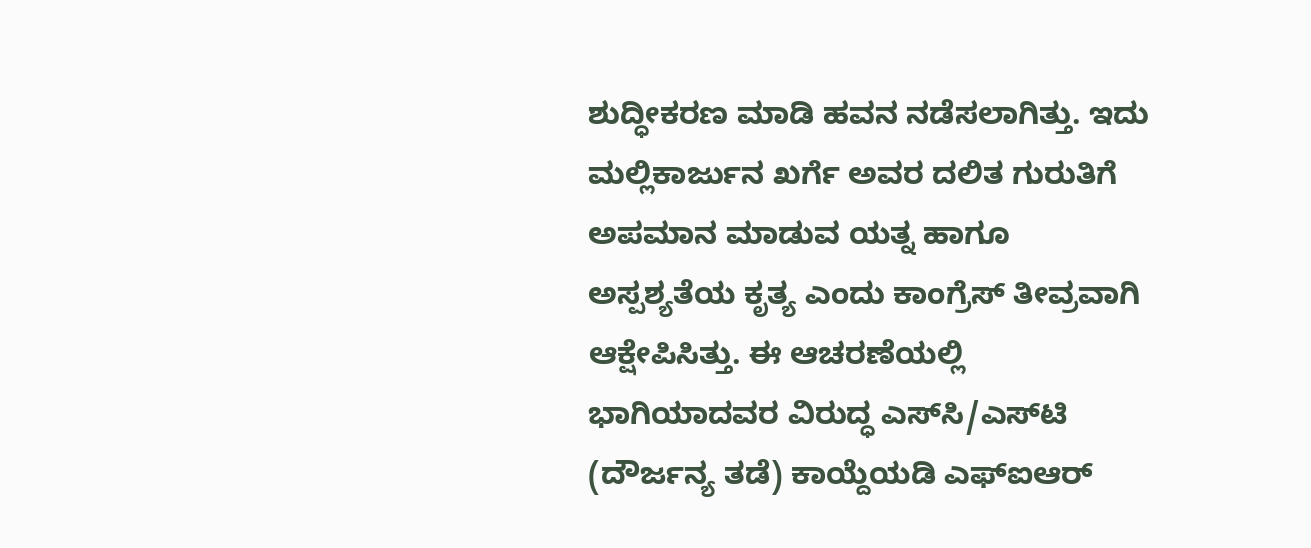ಶುದ್ಧೀಕರಣ ಮಾಡಿ ಹವನ ನಡೆಸಲಾಗಿತ್ತು. ಇದು ಮಲ್ಲಿಕಾರ್ಜುನ ಖರ್ಗೆ ಅವರ ದಲಿತ ಗುರುತಿಗೆ ಅಪಮಾನ ಮಾಡುವ ಯತ್ನ ಹಾಗೂ ಅಸ್ಪಶ್ಯತೆಯ ಕೃತ್ಯ ಎಂದು ಕಾಂಗ್ರೆಸ್‌‍ ತೀವ್ರವಾಗಿ ಆಕ್ಷೇಪಿಸಿತ್ತು. ಈ ಆಚರಣೆಯಲ್ಲಿ ಭಾಗಿಯಾದವರ ವಿರುದ್ಧ ಎಸ್‌‍ಸಿ/ಎಸ್‌‍ಟಿ (ದೌರ್ಜನ್ಯ ತಡೆ) ಕಾಯ್ದೆಯಡಿ ಎಫ್‌ಐಆರ್‌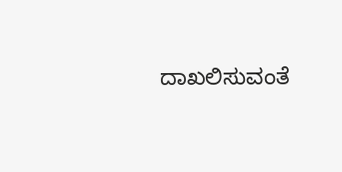ದಾಖಲಿಸುವಂತೆ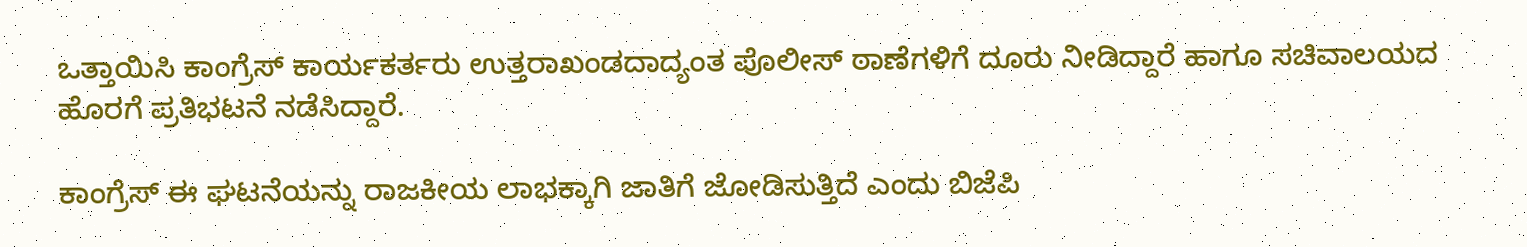ಒತ್ತಾಯಿಸಿ ಕಾಂಗ್ರೆಸ್‌‍ ಕಾರ್ಯಕರ್ತರು ಉತ್ತರಾಖಂಡದಾದ್ಯಂತ ಪೊಲೀಸ್‌‍ ಠಾಣೆಗಳಿಗೆ ದೂರು ನೀಡಿದ್ದಾರೆ ಹಾಗೂ ಸಚಿವಾಲಯದ ಹೊರಗೆ ಪ್ರತಿಭಟನೆ ನಡೆಸಿದ್ದಾರೆ.

ಕಾಂಗ್ರೆಸ್‌‍ ಈ ಘಟನೆಯನ್ನು ರಾಜಕೀಯ ಲಾಭಕ್ಕಾಗಿ ಜಾತಿಗೆ ಜೋಡಿಸುತ್ತಿದೆ ಎಂದು ಬಿಜೆಪಿ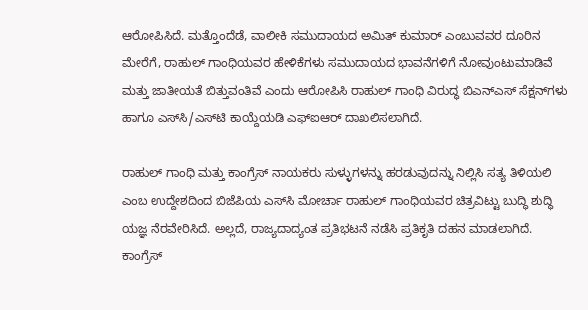ಆರೋಪಿಸಿದೆ. ಮತ್ತೊಂದೆಡೆ, ವಾಲೀಕಿ ಸಮುದಾಯದ ಅಮಿತ್‌ ಕುಮಾರ್‌ ಎಂಬುವವರ ದೂರಿನ ಮೇರೆಗೆ, ರಾಹುಲ್‌ ಗಾಂಧಿಯವರ ಹೇಳಿಕೆಗಳು ಸಮುದಾಯದ ಭಾವನೆಗಳಿಗೆ ನೋವುಂಟುಮಾಡಿವೆ ಮತ್ತು ಜಾತೀಯತೆ ಬಿತ್ತುವಂತಿವೆ ಎಂದು ಆರೋಪಿಸಿ ರಾಹುಲ್‌ ಗಾಂಧಿ ವಿರುದ್ಧ ಬಿಎನ್‌ಎಸ್‌‍ ಸೆಕ್ಷನ್‌ಗಳು ಹಾಗೂ ಎಸ್‌‍ಸಿ/ಎಸ್‌‍ಟಿ ಕಾಯ್ದೆಯಡಿ ಎಫ್‌ಐಆರ್‌ ದಾಖಲಿಸಲಾಗಿದೆ.

ರಾಹುಲ್‌ ಗಾಂಧಿ ಮತ್ತು ಕಾಂಗ್ರೆಸ್‌‍ ನಾಯಕರು ಸುಳ್ಳುಗಳನ್ನು ಹರಡುವುದನ್ನು ನಿಲ್ಲಿಸಿ ಸತ್ಯ ತಿಳಿಯಲಿ ಎಂಬ ಉದ್ದೇಶದಿಂದ ಬಿಜೆಪಿಯ ಎಸ್‌‍ಸಿ ಮೋರ್ಚಾ ರಾಹುಲ್‌ ಗಾಂಧಿಯವರ ಚಿತ್ರವಿಟ್ಟು ಬುದ್ಧಿ ಶುದ್ಧಿ ಯಜ್ಞ ನೆರವೇರಿಸಿದೆ. ಅಲ್ಲದೆ, ರಾಜ್ಯದಾದ್ಯಂತ ಪ್ರತಿಭಟನೆ ನಡೆಸಿ ಪ್ರತಿಕೃತಿ ದಹನ ಮಾಡಲಾಗಿದೆ. ಕಾಂಗ್ರೆಸ್‌‍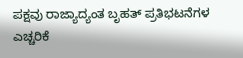ಪಕ್ಷವು ರಾಜ್ಯಾದ್ಯಂತ ಬೃಹತ್‌ ಪ್ರತಿಭಟನೆಗಳ ಎಚ್ಚರಿಕೆ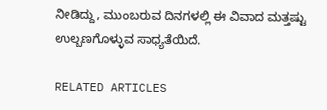ನೀಡಿದ್ದು, ಮುಂಬರುವ ದಿನಗಳಲ್ಲಿ ಈ ವಿವಾದ ಮತ್ತಷ್ಟು ಉಲ್ಬಣಗೊಳ್ಳುವ ಸಾಧ್ಯತೆಯಿದೆ.

RELATED ARTICLES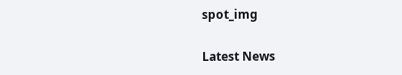spot_img

Latest News